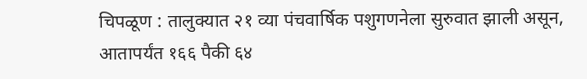चिपळूण : तालुक्यात २१ व्या पंचवार्षिक पशुगणनेला सुरुवात झाली असून, आतापर्यंत १६६ पैकी ६४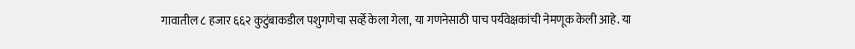गावातील ८ हजार ६६२ कुटुंबाकडील पशुगणेचा सर्व्हे केला गेला, या गणनेसाठी पाच पर्यवेक्षकांची नेमणूक केली आहे. या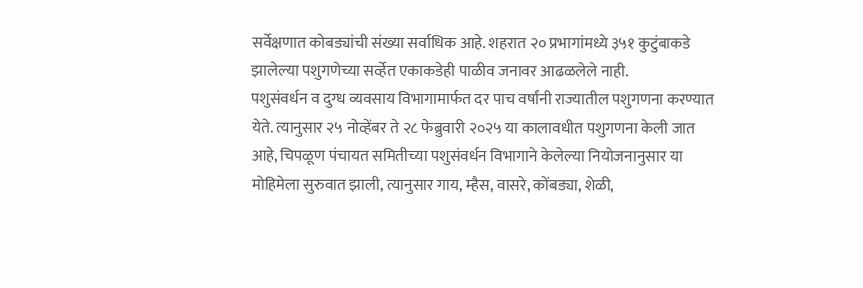सर्वेक्षणात कोबड्यांची संख्या सर्वाधिक आहे. शहरात २० प्रभागांमध्ये ३५१ कुटुंबाकडे झालेल्या पशुगणेच्या सर्व्हेत एकाकडेही पाळीव जनावर आढळलेले नाही.
पशुसंवर्धन व दुग्ध व्यवसाय विभागामार्फत दर पाच वर्षांनी राज्यातील पशुगणना करण्यात येते. त्यानुसार २५ नोव्हेंबर ते २८ फेब्रुवारी २०२५ या कालावधीत पशुगणना केली जात आहे, चिपळूण पंचायत समितीच्या पशुसंवर्धन विभागाने केलेल्या नियोजनानुसार या मोहिमेला सुरुवात झाली, त्यानुसार गाय, म्हैस, वासरे, कोंबड्या, शेळी,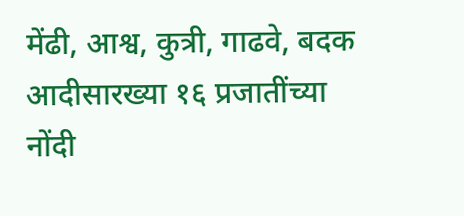मेंढी, आश्व, कुत्री, गाढवे, बदक आदीसारख्या १६ प्रजातींच्या नोंदी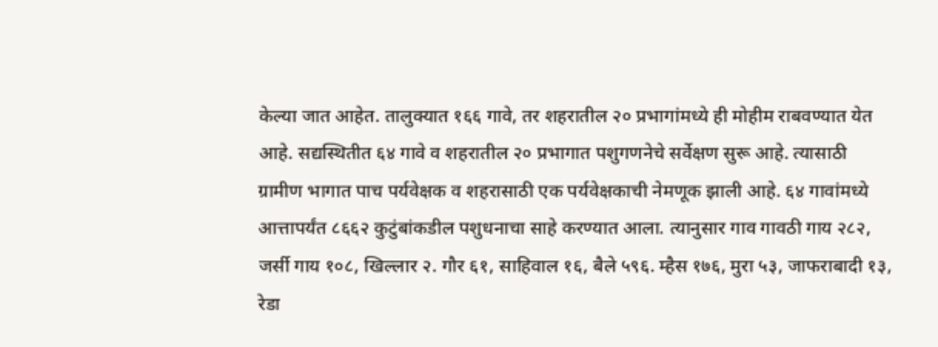केल्या जात आहेत. तालुक्यात १६६ गावे, तर शहरातील २० प्रभागांमध्ये ही मोहीम राबवण्यात येत आहे. सद्यस्थितीत ६४ गावे व शहरातील २० प्रभागात पशुगणनेचे सर्वेक्षण सुरू आहे. त्यासाठी ग्रामीण भागात पाच पर्यवेक्षक व शहरासाठी एक पर्यवेक्षकाची नेमणूक झाली आहे. ६४ गावांमध्ये आत्तापर्यंत ८६६२ कुटुंबांकडील पशुधनाचा साहे करण्यात आला. त्यानुसार गाव गावठी गाय २८२, जर्सी गाय १०८, खिल्लार २. गौर ६१, साहिवाल १६, बैले ५९६. म्हैस १७६, मुरा ५३, जाफराबादी १३, रेडा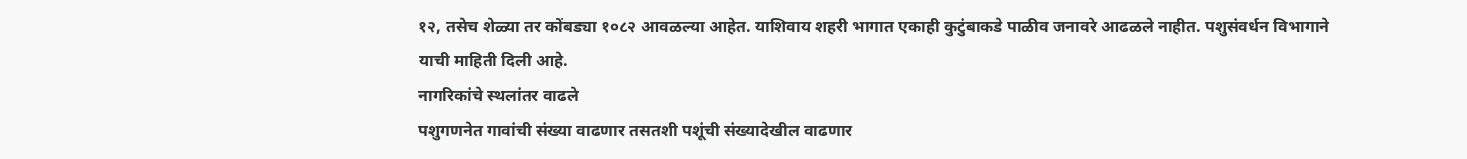१२, तसेच शेळ्या तर कोंबड्या १०८२ आवळल्या आहेत. याशिवाय शहरी भागात एकाही कुटुंबाकडे पाळीव जनावरे आढळले नाहीत. पशुसंवर्धन विभागाने याची माहिती दिली आहे.
नागरिकांचे स्थलांतर वाढले
पशुगणनेत गावांची संख्या वाढणार तसतशी पशूंची संख्यादेखील वाढणार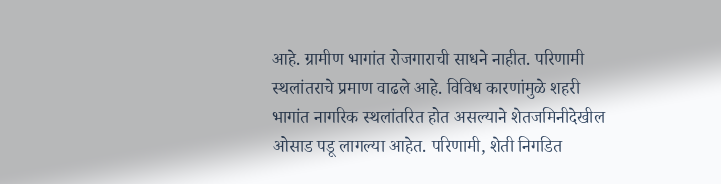आहे. ग्रामीण भागांत रोजगाराची साधने नाहीत. परिणामी स्थलांतराचे प्रमाण वाढले आहे. विविध कारणांमुळे शहरी भागांत नागरिक स्थलांतरित होत असल्याने शेतजमिनीदेखील ओसाड पडू लागल्या आहेत. परिणामी, शेती निगडित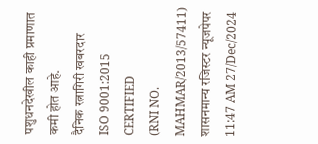पशुधनदेखील काही प्रमाणात कमी होत आहे.
दैनिक रत्नागिरी खबरदार
ISO 9001:2015 CERTIFIED
(RNI NO. MAHMAR/2013/57411)
शासनमान्य रजिस्टर न्यूजपेपर
11:47 AM 27/Dec/2024